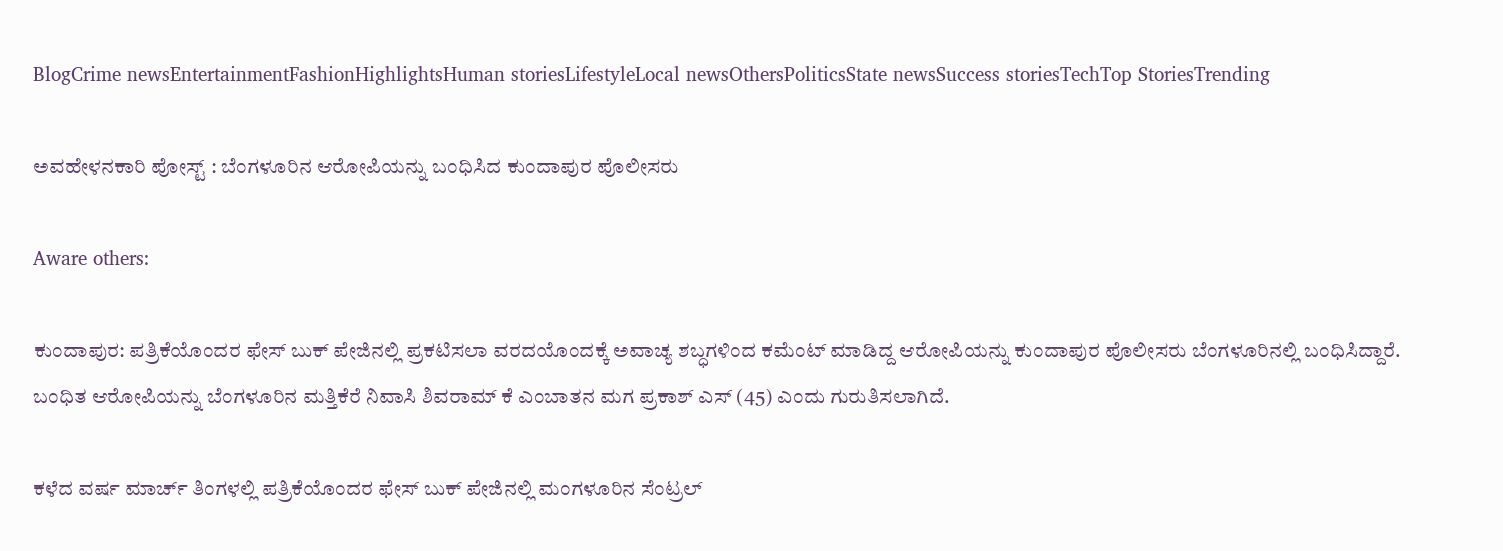BlogCrime newsEntertainmentFashionHighlightsHuman storiesLifestyleLocal newsOthersPoliticsState newsSuccess storiesTechTop StoriesTrending

ಅವಹೇಳನಕಾರಿ ಪೋಸ್ಟ್ : ಬೆಂಗಳೂರಿನ ಆರೋಪಿಯನ್ನು ಬಂಧಿಸಿದ ಕುಂದಾಪುರ ಪೊಲೀಸರು

Aware others:

ಕುಂದಾಪುರ: ಪತ್ರಿಕೆಯೊಂದರ ಫೇಸ್ ಬುಕ್ ಪೇಜಿನಲ್ಲಿ ಪ್ರಕಟಿಸಲಾ ವರದಯೊಂದಕ್ಕೆ ಅವಾಚ್ಯ ಶಬ್ಧಗಳಿಂದ ಕಮೆಂಟ್ ಮಾಡಿದ್ದ ಆರೋಪಿಯನ್ನು ಕುಂದಾಪುರ ಪೊಲೀಸರು ಬೆಂಗಳೂರಿನಲ್ಲಿ ಬಂಧಿಸಿದ್ದಾರೆ. ಬಂಧಿತ ಆರೋಪಿಯನ್ನು ಬೆಂಗಳೂರಿನ ಮತ್ತಿಕೆರೆ ನಿವಾಸಿ ಶಿವರಾಮ್ ಕೆ ಎಂಬಾತನ ಮಗ ಪ್ರಕಾಶ್ ಎಸ್ (45) ಎಂದು ಗುರುತಿಸಲಾಗಿದೆ.

ಕಳೆದ ವರ್ಷ ಮಾರ್ಚ್ ತಿಂಗಳಲ್ಲಿ ಪತ್ರಿಕೆಯೊಂದರ ಫೇಸ್ ಬುಕ್ ಪೇಜಿನಲ್ಲಿ ಮಂಗಳೂರಿನ ಸೆಂಟ್ರಲ್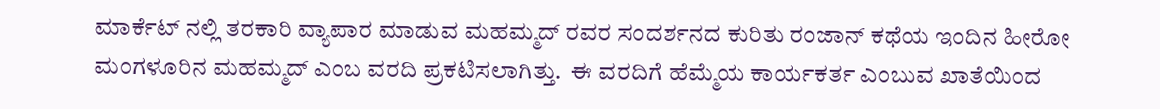ಮಾರ್ಕೆಟ್ ನಲ್ಲಿ ತರಕಾರಿ ವ್ಯಾಪಾರ ಮಾಡುವ ಮಹಮ್ಮದ್ ರವರ ಸಂದರ್ಶನದ ಕುರಿತು ರಂಜಾನ್ ಕಥೆಯ ಇಂದಿನ ಹೀರೋ ಮಂಗಳೂರಿನ ಮಹಮ್ಮದ್ ಎಂಬ ವರದಿ ಪ್ರಕಟಿಸಲಾಗಿತ್ತು.  ಈ ವರದಿಗೆ ಹೆಮ್ಮೆಯ ಕಾರ್ಯಕರ್ತ ಎಂಬುವ ಖಾತೆಯಿಂದ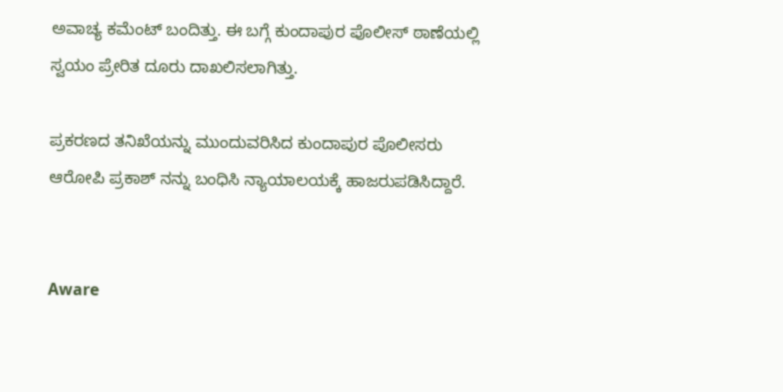ಅವಾಚ್ಯ ಕಮೆಂಟ್ ಬಂದಿತ್ತು. ಈ ಬಗ್ಗೆ ಕುಂದಾಪುರ ಪೊಲೀಸ್‌ ಠಾಣೆಯಲ್ಲಿ ಸ್ವಯಂ ಪ್ರೇರಿತ ದೂರು ದಾಖಲಿಸಲಾಗಿತ್ತು.

ಪ್ರಕರಣದ ತನಿಖೆಯನ್ನು ಮುಂದುವರಿಸಿದ ಕುಂದಾಪುರ ಪೊಲೀಸರು ಆರೋಪಿ ಪ್ರಕಾಶ್ ನನ್ನು ಬಂಧಿಸಿ ನ್ಯಾಯಾಲಯಕ್ಕೆ ಹಾಜರುಪಡಿಸಿದ್ದಾರೆ.


Aware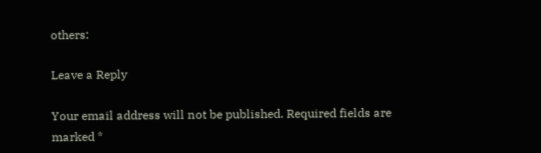others:

Leave a Reply

Your email address will not be published. Required fields are marked *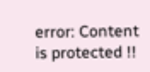error: Content is protected !!